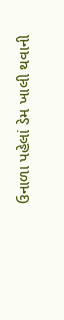ઉનાળા પહેલાં ડેમ ખાલી થવાની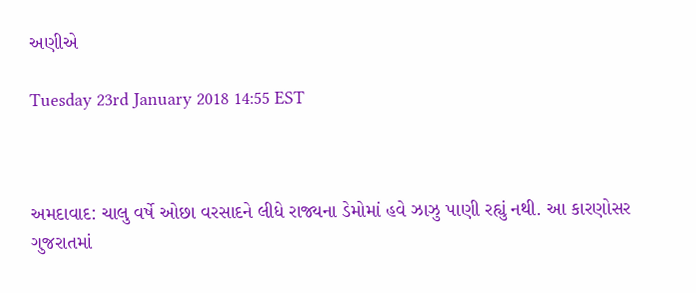અણીએ

Tuesday 23rd January 2018 14:55 EST



અમદાવાદ: ચાલુ વર્ષે ઓછા વરસાદને લીધે રાજ્યના ડેમોમાં હવે ઝાઝુ પાણી રહ્યું નથી. આ કારણોસર ગુજરાતમાં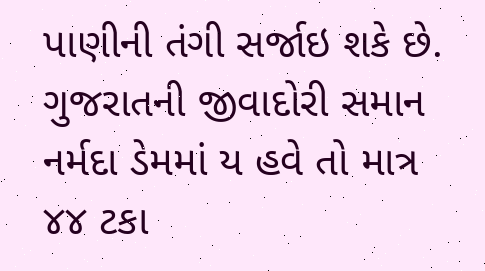પાણીની તંગી સર્જાઇ શકે છે. ગુજરાતની જીવાદોરી સમાન નર્મદા ડેમમાં ય હવે તો માત્ર ૪૪ ટકા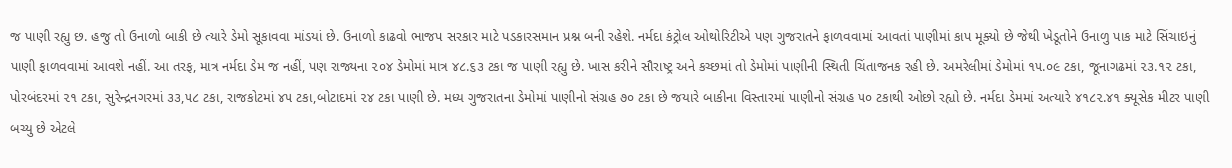જ પાણી રહ્યુ છ. હજુ તો ઉનાળો બાકી છે ત્યારે ડેમો સૂકાવવા માંડયાં છે. ઉનાળો કાઢવો ભાજપ સરકાર માટે પડકારસમાન પ્રશ્ન બની રહેશે. નર્મદા કંટ્રોલ ઓથોરિટીએ પણ ગુજરાતને ફાળવવામાં આવતાં પાણીમાં કાપ મૂક્યો છે જેથી ખેડૂતોને ઉનાળુ પાક માટે સિંચાઇનું પાણી ફાળવવામાં આવશે નહીં. આ તરફ, માત્ર નર્મદા ડેમ જ નહીં, પણ રાજ્યના ૨૦૪ ડેમોમાં માત્ર ૪૮.૬૩ ટકા જ પાણી રહ્યુ છે. ખાસ કરીને સૌરાષ્ટ્ર અને કચ્છમાં તો ડેમોમાં પાણીની સ્થિતી ચિંતાજનક રહી છે. અમરેલીમાં ડેમોમાં ૧૫.૦૯ ટકા, જૂનાગઢમાં ૨૩.૧૨ ટકા, પોરબંદરમાં ૨૧ ટકા, સુરેન્દ્રનગરમાં ૩૩,૫૮ ટકા, રાજકોટમાં ૪૫ ટકા,બોટાદમાં ૨૪ ટકા પાણી છે. મધ્ય ગુજરાતના ડેમોમાં પાણીનો સંગ્રહ ૭૦ ટકા છે જયારે બાકીના વિસ્તારમાં પાણીનો સંગ્રહ ૫૦ ટકાથી ઓછો રહ્યો છે. નર્મદા ડેમમાં અત્યારે ૪૧૮૨.૪૧ ક્યૂસેક મીટર પાણી બચ્યુ છે એટલે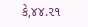કે,૪૪.૨૧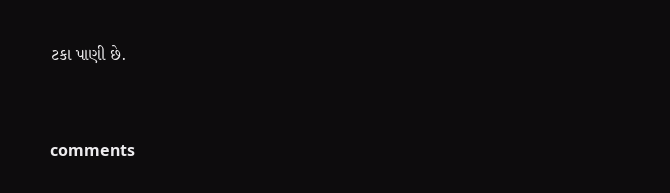ટકા પાણી છે.


comments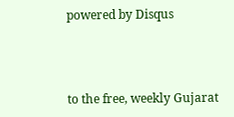powered by Disqus



to the free, weekly Gujarat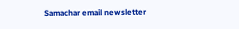Samachar email newsletter